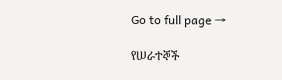Go to full page →

የሠራተኞች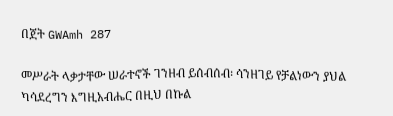በጀት GWAmh 287

መሥራት ላቃታቸው ሠራተኖች ገንዘብ ይሰብሰብ፡ ሳንዘገይ የቻልነውን ያህል ካሳደረግን እግዚአብሔር በዚህ በኩል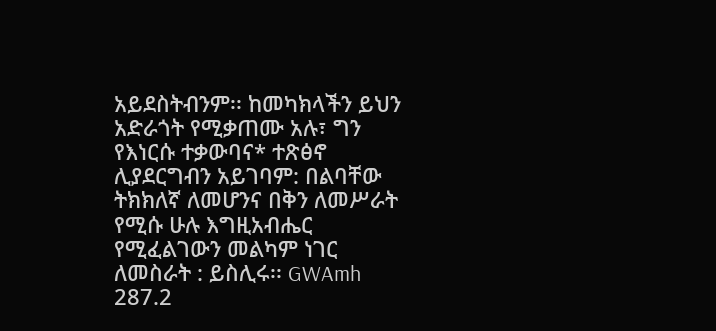አይደስትብንም፡፡ ከመካክላችን ይህን አድራጎት የሚቃጠሙ አሉ፣ ግን የእነርሱ ተቃውባና* ተጽፅኖ ሊያደርግብን አይገባም: በልባቸው ትክክለኛ ለመሆንና በቅን ለመሥራት የሚሱ ሁሉ እግዚአብሔር የሚፈልገውን መልካም ነገር ለመስራት : ይስሊሩ፡፡ GWAmh 287.2